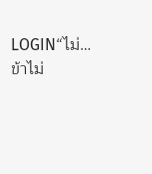LOGIN“ไม่… ข้าไม่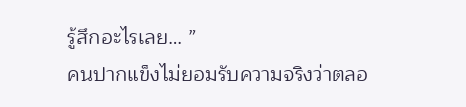รู้สึกอะไรเลย… ”
คนปากแข็งไม่ยอมรับความจริงว่าตลอ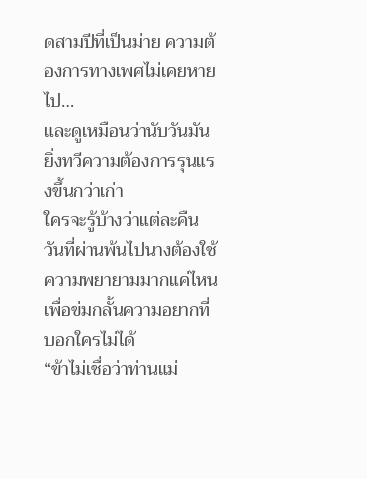ดสามปีที่เป็นม่าย ความต้องการทางเพศไม่เคยหายไป…
และดูเหมือนว่านับวันมันยิ่งทวีความต้องการรุนแรงขึ้นกว่าเก่า
ใครจะรู้บ้างว่าแต่ละคืนวันที่ผ่านพ้นไปนางต้องใช้ความพยายามมากแค่ไหนเพื่อข่มกลั้นความอยากที่บอกใครไม่ได้
“ข้าไม่เชื่อว่าท่านแม่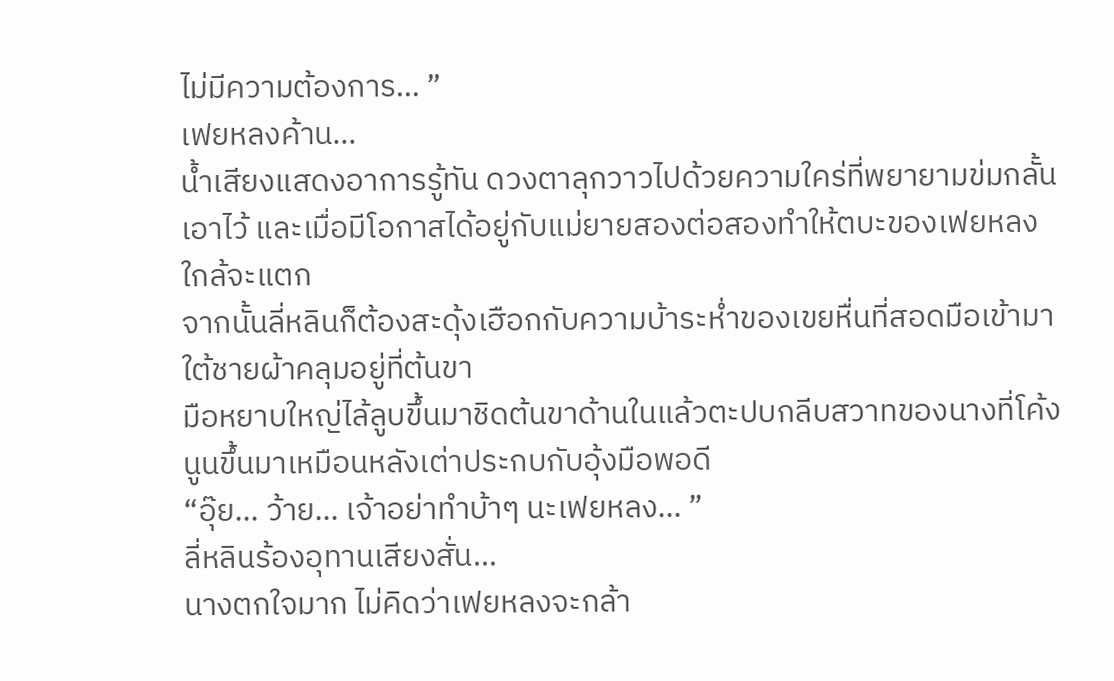ไม่มีความต้องการ… ”
เฟยหลงค้าน…
น้ำเสียงแสดงอาการรู้ทัน ดวงตาลุกวาวไปด้วยความใคร่ที่พยายามข่มกลั้นเอาไว้ และเมื่อมีโอกาสได้อยู่กับแม่ยายสองต่อสองทำให้ตบะของเฟยหลงใกล้จะแตก
จากนั้นลี่หลินก็ต้องสะดุ้งเฮือกกับความบ้าระห่ำของเขยหื่นที่สอดมือเข้ามาใต้ชายผ้าคลุมอยู่ที่ต้นขา
มือหยาบใหญ่ไล้ลูบขึ้นมาชิดต้นขาด้านในแล้วตะปบกลีบสวาทของนางที่โค้งนูนขึ้นมาเหมือนหลังเต่าประกบกับอุ้งมือพอดี
“อุ๊ย… ว้าย… เจ้าอย่าทำบ้าๆ นะเฟยหลง… ”
ลี่หลินร้องอุทานเสียงสั่น…
นางตกใจมาก ไม่คิดว่าเฟยหลงจะกล้า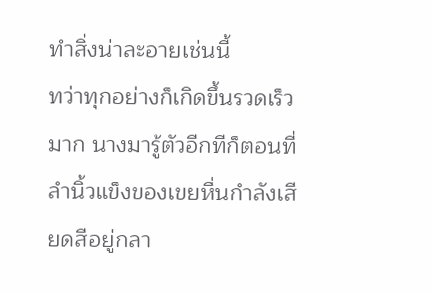ทำสิ่งน่าละอายเช่นนี้
ทว่าทุกอย่างก็เกิดขึ้นรวดเร็วมาก นางมารู้ตัวอีกทีก็ตอนที่ลำนิ้วแข็งของเขยหื่นกำลังเสียดสีอยู่กลา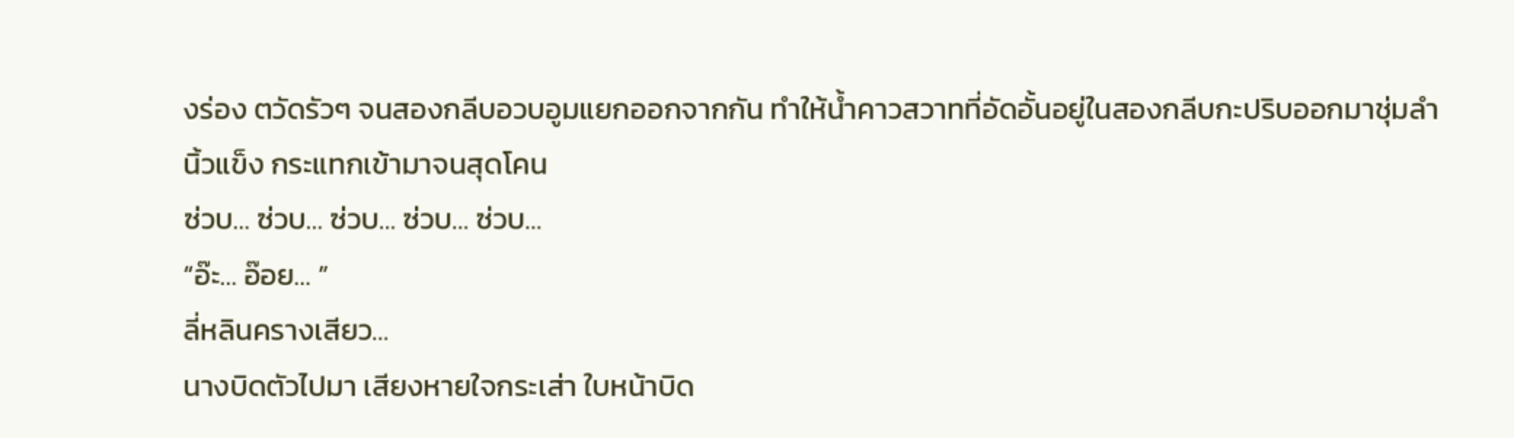งร่อง ตวัดรัวๆ จนสองกลีบอวบอูมแยกออกจากกัน ทำให้น้ำคาวสวาทที่อัดอั้นอยู่ในสองกลีบกะปริบออกมาชุ่มลำนิ้วแข็ง กระแทกเข้ามาจนสุดโคน
ซ่วบ… ซ่วบ… ซ่วบ… ซ่วบ… ซ่วบ…
“อ๊ะ… อ๊อย… ”
ลี่หลินครางเสียว…
นางบิดตัวไปมา เสียงหายใจกระเส่า ใบหน้าบิด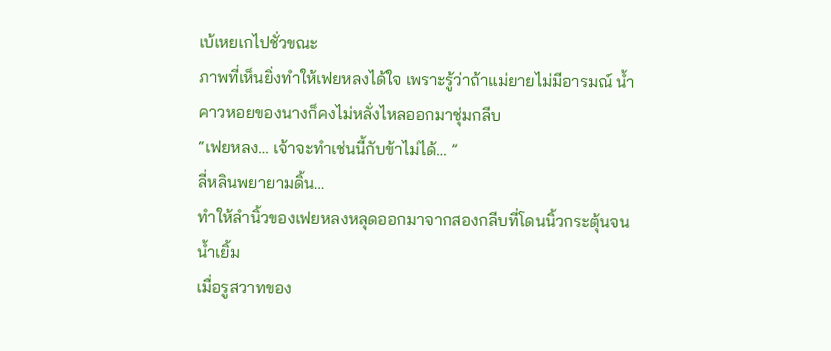เบ้เหยเกไปชั่วขณะ
ภาพที่เห็นยิ่งทำให้เฟยหลงได้ใจ เพราะรู้ว่าถ้าแม่ยายไม่มีอารมณ์ น้ำคาวหอยของนางก็คงไม่หลั่งไหลออกมาชุ่มกลีบ
“เฟยหลง… เจ้าจะทำเช่นนี้กับข้าไม่ได้… ”
ลี่หลินพยายามดิ้น…
ทำให้ลำนิ้วของเฟยหลงหลุดออกมาจากสองกลีบที่โดนนิ้วกระตุ้นจนน้ำเยิ้ม
เมื่อรูสวาทของ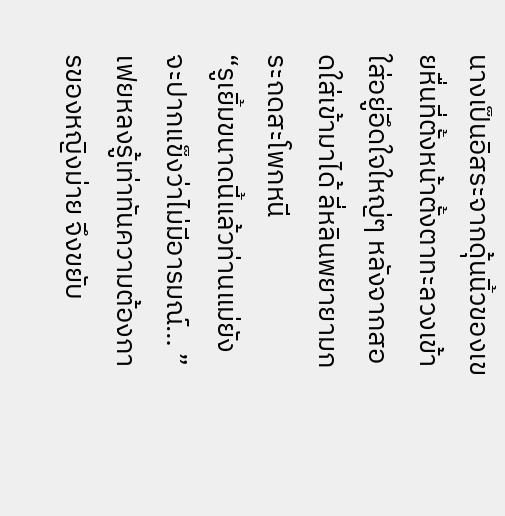นางเป็นอิสระจากดุ้นนิ้วของเขยหื่นที่ตั้งหน้าตั้งตาทะลวงเข้าใส่อยู่อึดใจใหญ่ๆ หลังจากสอดใส่เข้ามาได้ ลี่หลินพยายามกระถดสะโพกหนี
“รูเยิ้มขนาดนี้แล้วท่านแม่ยังจะปากแข็งว่าไม่มีอารมณ์… ”
เฟยหลงรู้เท่าทันความต้องการของหญิงม่าย จึงขยับ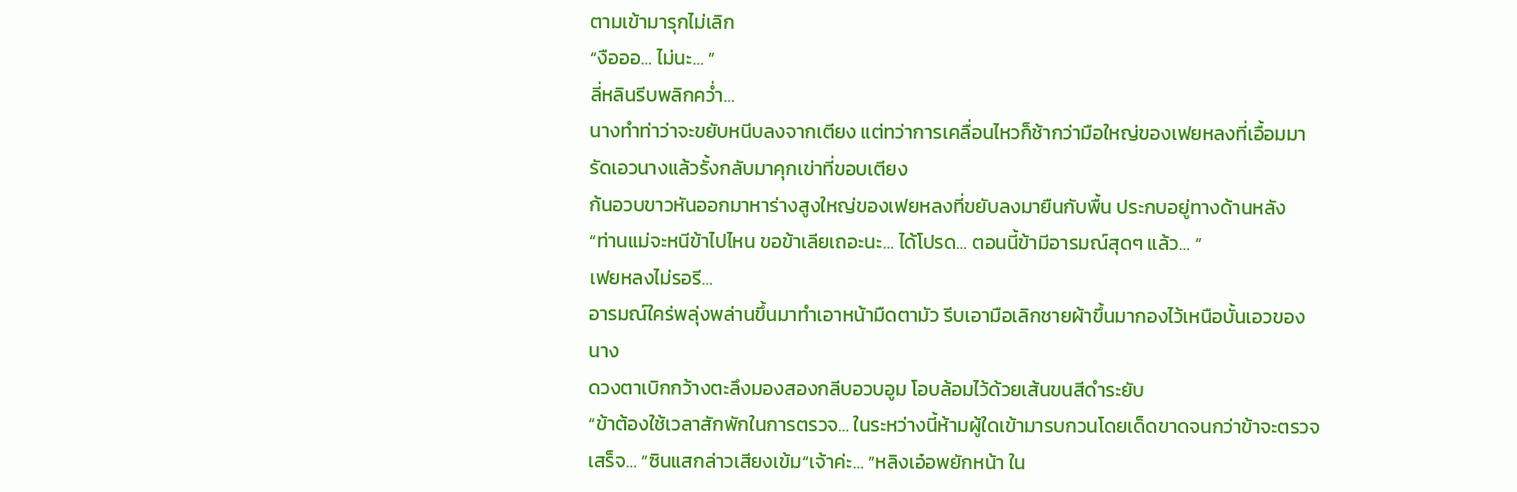ตามเข้ามารุกไม่เลิก
“งือออ… ไม่นะ… ”
ลี่หลินรีบพลิกคว่ำ…
นางทำท่าว่าจะขยับหนีบลงจากเตียง แต่ทว่าการเคลื่อนไหวก็ช้ากว่ามือใหญ่ของเฟยหลงที่เอื้อมมารัดเอวนางแล้วรั้งกลับมาคุกเข่าที่ขอบเตียง
ก้นอวบขาวหันออกมาหาร่างสูงใหญ่ของเฟยหลงที่ขยับลงมายืนกับพื้น ประกบอยู่ทางด้านหลัง
“ท่านแม่จะหนีข้าไปไหน ขอข้าเลียเถอะนะ… ได้โปรด… ตอนนี้ข้ามีอารมณ์สุดๆ แล้ว… ”
เฟยหลงไม่รอรี…
อารมณ์ใคร่พลุ่งพล่านขึ้นมาทำเอาหน้ามืดตามัว รีบเอามือเลิกชายผ้าขึ้นมากองไว้เหนือบั้นเอวของนาง
ดวงตาเบิกกว้างตะลึงมองสองกลีบอวบอูม โอบล้อมไว้ด้วยเส้นขนสีดำระยับ
“ข้าต้องใช้เวลาสักพักในการตรวจ… ในระหว่างนี้ห้ามผู้ใดเข้ามารบกวนโดยเด็ดขาดจนกว่าข้าจะตรวจเสร็จ… ”ซินแสกล่าวเสียงเข้ม“เจ้าค่ะ… ”หลิงเอ๋อพยักหน้า ใน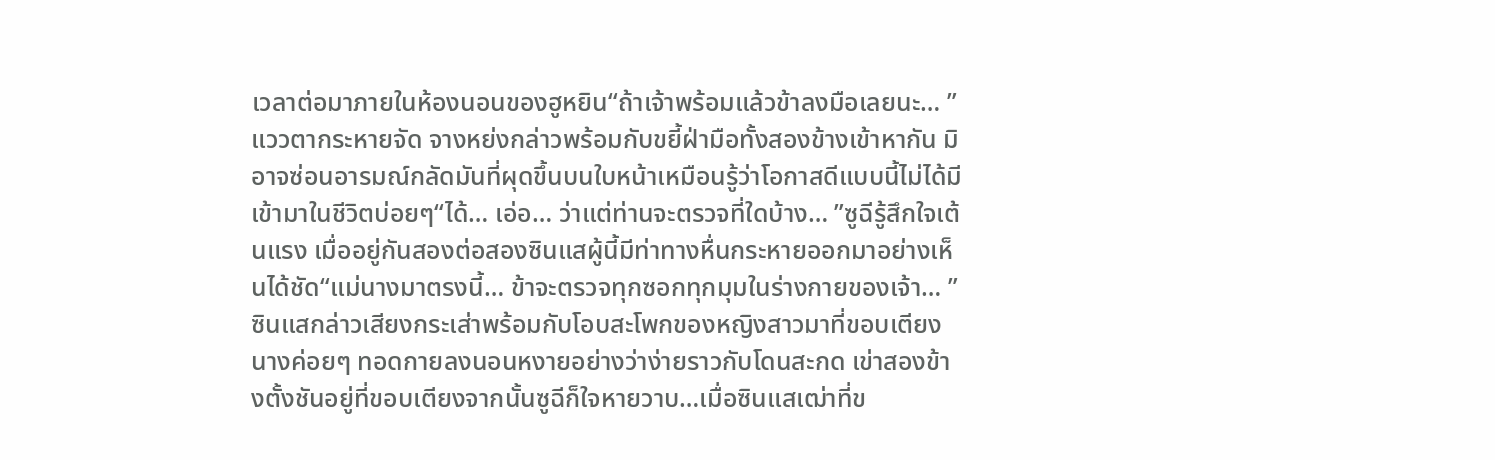เวลาต่อมาภายในห้องนอนของฮูหยิน“ถ้าเจ้าพร้อมแล้วข้าลงมือเลยนะ… ”แววตากระหายจัด จางหย่งกล่าวพร้อมกับขยี้ฝ่ามือทั้งสองข้างเข้าหากัน มิอาจซ่อนอารมณ์กลัดมันที่ผุดขึ้นบนใบหน้าเหมือนรู้ว่าโอกาสดีแบบนี้ไม่ได้มีเข้ามาในชีวิตบ่อยๆ“ได้… เอ่อ… ว่าแต่ท่านจะตรวจที่ใดบ้าง… ”ซูฉีรู้สึกใจเต้นแรง เมื่ออยู่กันสองต่อสองซินแสผู้นี้มีท่าทางหื่นกระหายออกมาอย่างเห็นได้ชัด“แม่นางมาตรงนี้… ข้าจะตรวจทุกซอกทุกมุมในร่างกายของเจ้า… ”ซินแสกล่าวเสียงกระเส่าพร้อมกับโอบสะโพกของหญิงสาวมาที่ขอบเตียง นางค่อยๆ ทอดกายลงนอนหงายอย่างว่าง่ายราวกับโดนสะกด เข่าสองข้างตั้งชันอยู่ที่ขอบเตียงจากนั้นซูฉีก็ใจหายวาบ…เมื่อซินแสเฒ่าที่ข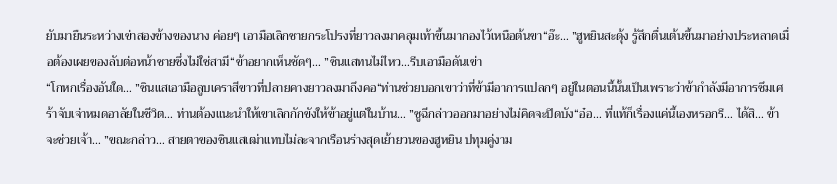ยับมายืนระหว่างเข่าสองข้างของนาง ค่อยๆ เอามือเลิกชายกระโปรงที่ยาวลงมาคลุมเท้าขึ้นมากองไว้เหนือต้นขา“อ๊ะ… ”ฮูหยินสะดุ้ง รู้สึกตื่นเต้นขึ้นมาอย่างประหลาดเมื่อต้องเผยของลับต่อหน้าชายซึ่งไม่ใช่สามี“ข้าอยากเห็นชัดๆ… ”ซินแสทนไม่ไหว…รีบเอามือดันเข่า
“โกหกเรื่องอันใด… ”ซินแสเอามือลูบเคราสีขาวที่ปลายคางยาวลงมาถึงคอ“ท่านช่วยบอกเขาว่าที่ข้ามีอาการแปลกๆ อยู่ในตอนนี้นั้นเป็นเพราะว่าข้ากำลังมีอาการซึมเศร้าจับเจ่าหมดอาลัยในชีวิต… ท่านต้องแนะนำให้เขาเลิกกักขังให้ข้าอยู่แต่ในบ้าน… ”ซูฉีกล่าวออกมาอย่างไม่คิดจะปิดบัง“อ๋อ… ที่แท้ก็เรื่องแค่นี้เองหรอกรึ… ได้สิ… ข้าจะช่วยเจ้า… ”ขณะกล่าว… สายตาของซินแสเฒ่าแทบไม่ละจากเรือนร่างสุดเย้ายวนของฮูหยิน ปทุมคู่งาม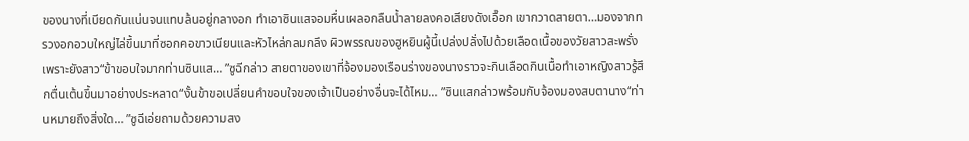ของนางที่เบียดกันแน่นจนแทบล้นอยู่กลางอก ทำเอาซินแสจอมหื่นเผลอกลืนน้ำลายลงคอเสียงดังเอื๊อก เขากวาดสายตา…มองจากทรวงอกอวบใหญ่ไล่ขึ้นมาที่ซอกคอขาวเนียนและหัวไหล่กลมกลึง ผิวพรรณของฮูหยินผู้นี้เปล่งปลั่งไปด้วยเลือดเนื้อของวัยสาวสะพรั่งเพราะยังสาว“ข้าขอบใจมากท่านซินแส… ”ซูฉีกล่าว สายตาของเขาที่จ้องมองเรือนร่างของนางราวจะกินเลือดกินเนื้อทำเอาหญิงสาวรู้สึกตื่นเต้นขึ้นมาอย่างประหลาด“งั้นข้าขอเปลี่ยนคำขอบใจของเจ้าเป็นอย่างอื่นจะได้ไหม… ”ซินแสกล่าวพร้อมกับจ้องมองสบตานาง“ท่านหมายถึงสิ่งใด… ”ซูฉีเอ่ยถามด้วยความสง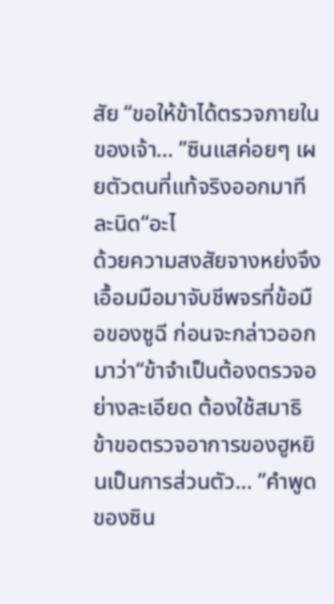สัย “ขอให้ข้าได้ตรวจภายในของเจ้า… ”ซินแสค่อยๆ เผยตัวตนที่แท้จริงออกมาทีละนิด“อะไ
ด้วยความสงสัยจางหย่งจึงเอื้อมมือมาจับชีพจรที่ข้อมือของซูฉี ก่อนจะกล่าวออกมาว่า“ข้าจำเป็นต้องตรวจอย่างละเอียด ต้องใช้สมาธิ ข้าขอตรวจอาการของฮูหยินเป็นการส่วนตัว… ”คำพูดของซิน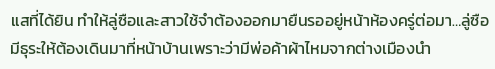แสที่ได้ยิน ทำให้ลู่ซือและสาวใช้จำต้องออกมายืนรออยู่หน้าห้องครู่ต่อมา…ลู่ซือมีธุระให้ต้องเดินมาที่หน้าบ้านเพราะว่ามีพ่อค้าผ้าไหมจากต่างเมืองนำ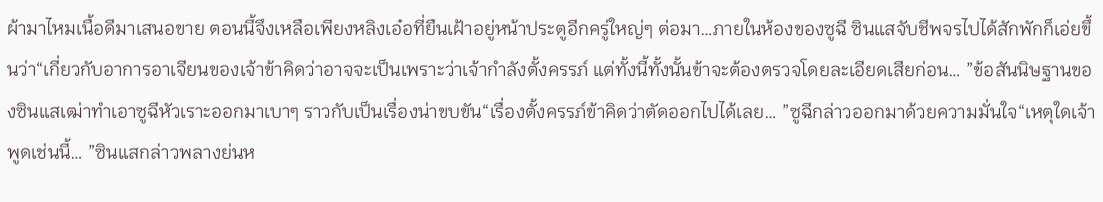ผ้ามาไหมเนื้อดีมาเสนอขาย ตอนนี้จึงเหลือเพียงหลิงเอ๋อที่ยืนเฝ้าอยู่หน้าประตูอีกครู่ใหญ่ๆ ต่อมา…ภายในห้องของซูฉี ซินแสจับชีพจรไปได้สักพักก็เอ่ยขึ้นว่า“เกี่ยวกับอาการอาเจียนของเจ้าข้าคิดว่าอาจจะเป็นเพราะว่าเจ้ากำลังตั้งครรภ์ แต่ทั้งนี้ทั้งนั้นข้าจะต้องตรวจโดยละเอียดเสียก่อน… ”ข้อสันนิษฐานของซินแสเฒ่าทำเอาซูฉีหัวเราะออกมาเบาๆ ราวกับเป็นเรื่องน่าขบขัน“เรื่องตั้งครรภ์ข้าคิดว่าตัดออกไปได้เลย… ”ซูฉีกล่าวออกมาด้วยความมั่นใจ“เหตุใดเจ้าพูดเช่นนี้… ”ซินแสกล่าวพลางย่นห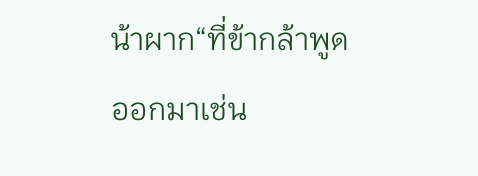น้าผาก“ที่ข้ากล้าพูดออกมาเช่น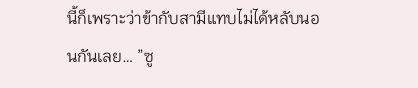นี้ก็เพราะว่าข้ากับสามีแทบไม่ได้หลับนอนกันเลย… ”ซู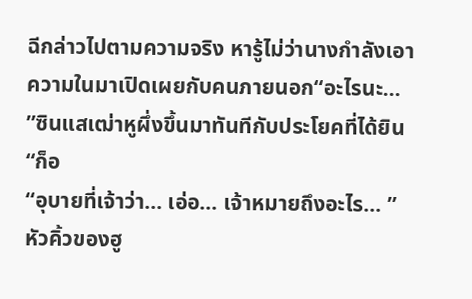ฉีกล่าวไปตามความจริง หารู้ไม่ว่านางกำลังเอาความในมาเปิดเผยกับคนภายนอก“อะไรนะ… ”ซินแสเฒ่าหูผึ่งขึ้นมาทันทีกับประโยคที่ได้ยิน “ก็อ
“อุบายที่เจ้าว่า… เอ่อ… เจ้าหมายถึงอะไร… ”หัวคิ้วของฮู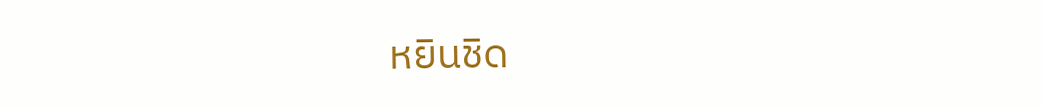หยินชิด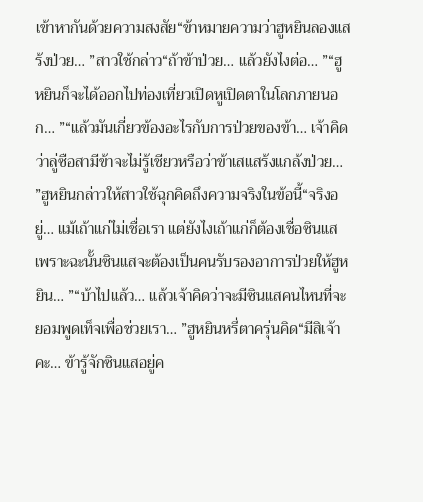เข้าหากันด้วยความสงสัย“ข้าหมายความว่าฮูหยินลองแสร้งป่วย… ”สาวใช้กล่าว“ถ้าข้าป่วย… แล้วยังไงต่อ… ”“ฮูหยินก็จะได้ออกไปท่องเที่ยวเปิดหูเปิดตาในโลกภายนอก… ”“แล้วมันเกี่ยวข้องอะไรกับการป่วยของข้า… เจ้าคิดว่าลู่ซือสามีข้าจะไม่รู้เชียวหรือว่าข้าเสแสร้งแกล้งป่วย… ”ฮูหยินกล่าวให้สาวใช้ฉุกคิดถึงความจริงในข้อนี้“จริงอยู่… แม้เถ้าแก่ไม่เชื่อเรา แต่ยังไงเถ้าแก่ก็ต้องเชื่อซินแส เพราะฉะนั้นซินแสจะต้องเป็นคนรับรองอาการป่วยให้ฮูหยิน… ”“บ้าไปแล้ว… แล้วเจ้าคิดว่าจะมีซินแสคนไหนที่จะยอมพูดเท็จเพื่อช่วยเรา… ”ฮูหยินหรี่ตาครุ่นคิด“มีสิเจ้าคะ… ข้ารู้จักซินแสอยู่ค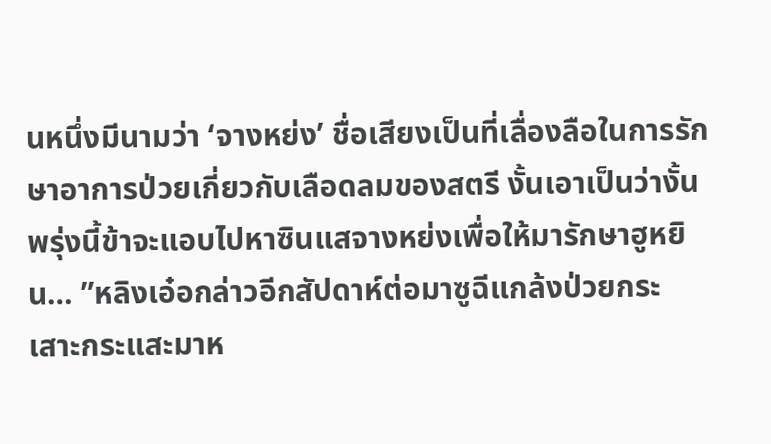นหนึ่งมีนามว่า ‘จางหย่ง’ ชื่อเสียงเป็นที่เลื่องลือในการรักษาอาการป่วยเกี่ยวกับเลือดลมของสตรี งั้นเอาเป็นว่างั้นพรุ่งนี้ข้าจะแอบไปหาซินแสจางหย่งเพื่อให้มารักษาฮูหยิน… ”หลิงเอ๋อกล่าวอีกสัปดาห์ต่อมาซูฉีแกล้งป่วยกระเสาะกระแสะมาห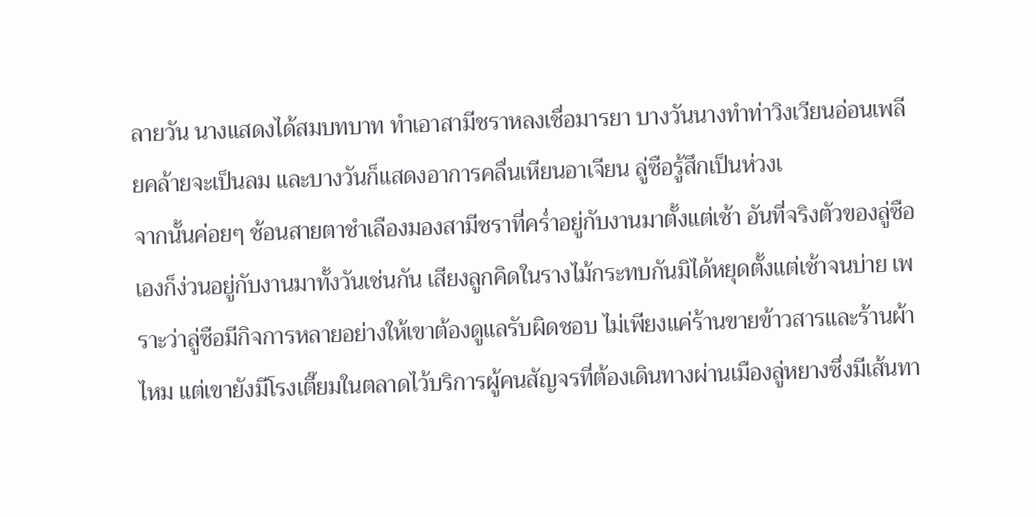ลายวัน นางแสดงได้สมบทบาท ทำเอาสามีชราหลงเชื่อมารยา บางวันนางทำท่าวิงเวียนอ่อนเพลียคล้ายจะเป็นลม และบางวันก็แสดงอาการคลื่นเหียนอาเจียน ลู่ซือรู้สึกเป็นห่วงเ
จากนั้นค่อยๆ ช้อนสายตาชำเลืองมองสามีชราที่คร่ำอยู่กับงานมาตั้งแต่เช้า อันที่จริงตัวของลู่ซือเองก็ง่วนอยู่กับงานมาทั้งวันเช่นกัน เสียงลูกคิดในรางไม้กระทบกันมิได้หยุดตั้งแต่เช้าจนบ่าย เพราะว่าลู่ซือมีกิจการหลายอย่างให้เขาต้องดูแลรับผิดชอบ ไม่เพียงแค่ร้านขายข้าวสารและร้านผ้าไหม แต่เขายังมีโรงเตี๊ยมในตลาดไว้บริการผู้คนสัญจรที่ต้องเดินทางผ่านเมืองลู่หยางซึ่งมีเส้นทา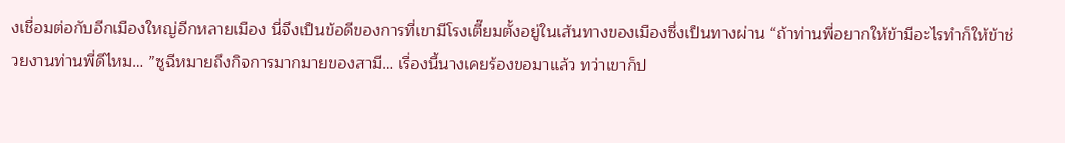งเชื่อมต่อกับอีกเมืองใหญ่อีกหลายเมือง นี่จึงเป็นข้อดีของการที่เขามีโรงเตี๊ยมตั้งอยู่ในเส้นทางของเมืองซึ่งเป็นทางผ่าน “ถ้าท่านพี่อยากให้ข้ามีอะไรทำก็ให้ข้าช่วยงานท่านพี่ดีไหม… ”ซูฉีหมายถึงกิจการมากมายของสามี… เรื่องนี้นางเคยร้องขอมาแล้ว ทว่าเขาก็ป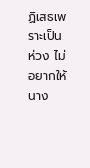ฏิเสธเพราะเป็นห่วง ไม่อยากให้นาง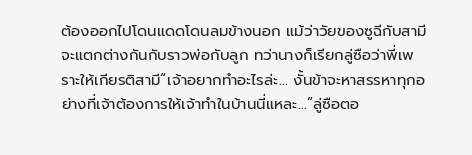ต้องออกไปโดนแดดโดนลมข้างนอก แม้ว่าวัยของซูฉีกับสามีจะแตกต่างกันกับราวพ่อกับลูก ทว่านางก็เรียกลู่ซือว่าพี่เพราะให้เกียรติสามี“เจ้าอยากทำอะไรล่ะ… งั้นข้าจะหาสรรหาทุกอย่างที่เจ้าต้องการให้เจ้าทำในบ้านนี่แหละ…”ลู่ซือตอ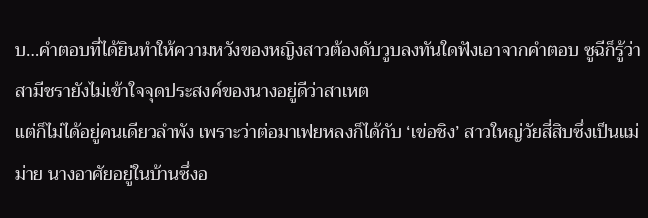บ…คำตอบที่ได้ยินทำให้ความหวังของหญิงสาวต้องดับวูบลงทันใดฟังเอาจากคำตอบ ซูฉีก็รู้ว่าสามีชรายังไม่เข้าใจจุดประสงค์ของนางอยู่ดีว่าสาเหต
แต่ก็ไม่ได้อยู่คนเดียวลำพัง เพราะว่าต่อมาเฟยหลงก็ได้กับ ‘เข่อชิง’ สาวใหญ่วัยสี่สิบซึ่งเป็นแม่ม่าย นางอาศัยอยู่ในบ้านซึ่งอ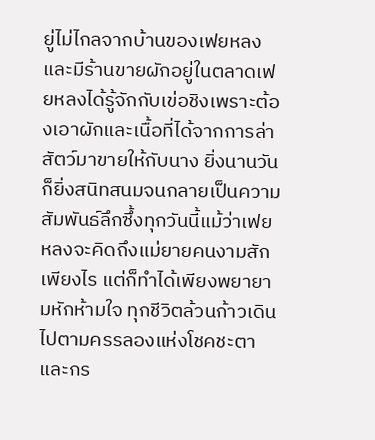ยู่ไม่ไกลจากบ้านของเฟยหลงและมีร้านขายผักอยู่ในตลาดเฟยหลงได้รู้จักกับเข่อชิงเพราะต้องเอาผักและเนื้อที่ได้จากการล่าสัตว์มาขายให้กับนาง ยิ่งนานวันก็ยิ่งสนิทสนมจนกลายเป็นความสัมพันธ์ลึกซึ้งทุกวันนี้แม้ว่าเฟยหลงจะคิดถึงแม่ยายคนงามสักเพียงไร แต่ก็ทำได้เพียงพยายามหักห้ามใจ ทุกชีวิตล้วนก้าวเดินไปตามครรลองแห่งโชคชะตาและกร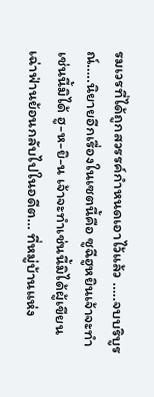รมเวรที่ได้ถูกสวรรค์กำหนดเอาไว้แล้ว …..จบบริบูรณ์…..นิยายอีกเรื่องในเซตนี้คือ ซูฉีฮูหยินเจ้าจะทำเช่นนี้มิได้ ฮู-ห-ยิ-น เจ้าจะทำเช่นนี้มิได้ผู้เขียน เฉ่าฟ่านย้อนกลับไปในอดีต… ที่หมู่บ้านแห่ง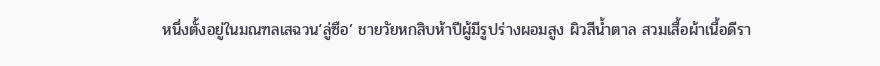หนึ่งตั้งอยู่ในมณฑลเสฉวน‘ลู่ซือ’ ชายวัยหกสิบห้าปีผู้มีรูปร่างผอมสูง ผิวสีน้ำตาล สวมเสื้อผ้าเนื้อดีรา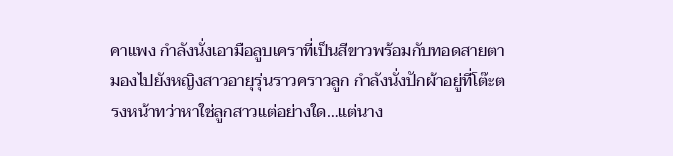คาแพง กำลังนั่งเอามือลูบเคราที่เป็นสีขาวพร้อมกับทอดสายตามองไปยังหญิงสาวอายุรุ่นราวคราวลูก กำลังนั่งปักผ้าอยู่ที่โต๊ะตรงหน้าทว่าหาใช่ลูกสาวแต่อย่างใด…แต่นาง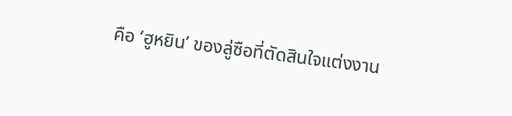คือ ‘ฮูหยิน’ ของลู่ซือที่ตัดสินใจแต่งงาน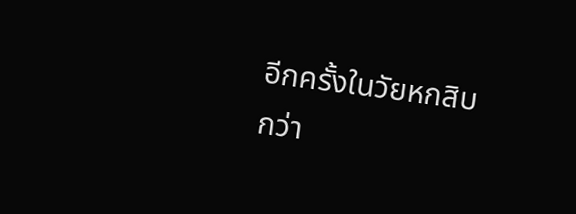อีกครั้งในวัยหกสิบกว่า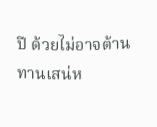ปี ด้วยไม่อาจต้านทานเสน่ห